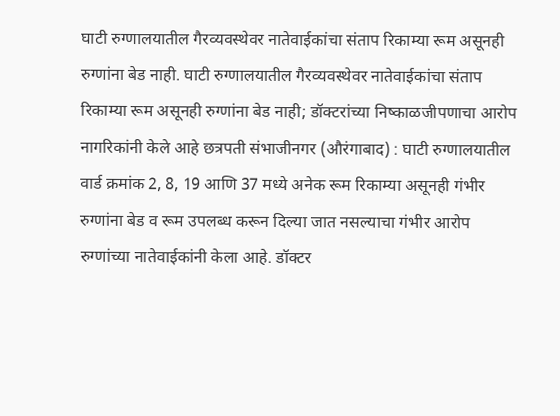घाटी रुग्णालयातील गैरव्यवस्थेवर नातेवाईकांचा संताप रिकाम्या रूम असूनही रुग्णांना बेड नाही. घाटी रुग्णालयातील गैरव्यवस्थेवर नातेवाईकांचा संताप रिकाम्या रूम असूनही रुग्णांना बेड नाही; डॉक्टरांच्या निष्काळजीपणाचा आरोप नागरिकांनी केले आहे छत्रपती संभाजीनगर (औरंगाबाद) : घाटी रुग्णालयातील वार्ड क्रमांक 2, 8, 19 आणि 37 मध्ये अनेक रूम रिकाम्या असूनही गंभीर रुग्णांना बेड व रूम उपलब्ध करून दिल्या जात नसल्याचा गंभीर आरोप रुग्णांच्या नातेवाईकांनी केला आहे. डॉक्टर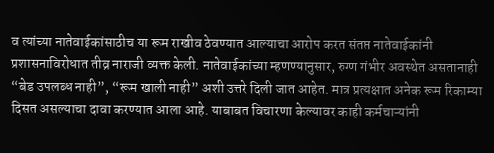व त्यांच्या नातेवाईकांसाठीच या रूम राखीव ठेवण्यात आल्याचा आरोप करत संतप्त नातेवाईकांनी प्रशासनाविरोधात तीव्र नाराजी व्यक्त केली. नातेवाईकांच्या म्हणण्यानुसार, रुग्ण गंभीर अवस्थेत असतानाही “बेड उपलब्ध नाही”, “रूम खाली नाही” अशी उत्तरे दिली जात आहेत. मात्र प्रत्यक्षात अनेक रूम रिकाम्या दिसत असल्याचा दावा करण्यात आला आहे. याबाबत विचारणा केल्यावर काही कर्मचाऱ्यांनी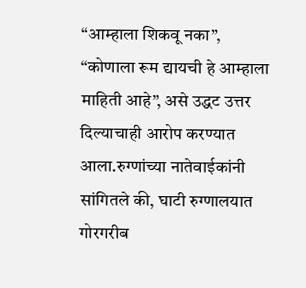“आम्हाला शिकवू नका”, “कोणाला रूम द्यायची हे आम्हाला माहिती आहे”, असे उद्धट उत्तर दिल्याचाही आरोप करण्यात आला.रुग्णांच्या नातेवाईकांनी सांगितले की, घाटी रुग्णालयात गोरगरीब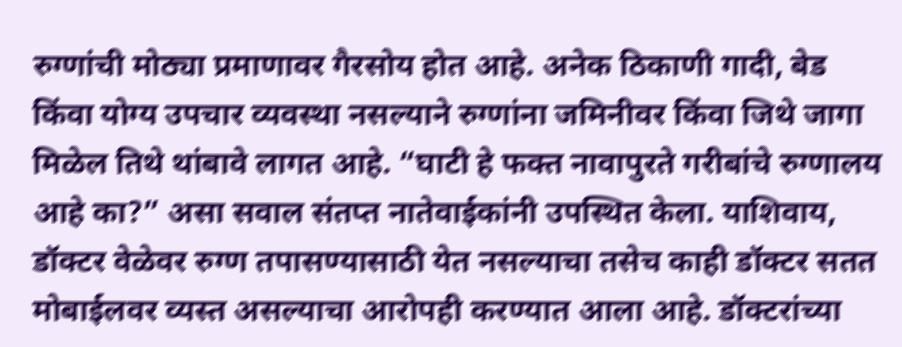रुग्णांची मोठ्या प्रमाणावर गैरसोय होत आहे. अनेक ठिकाणी गादी, बेड किंवा योग्य उपचार व्यवस्था नसल्याने रुग्णांना जमिनीवर किंवा जिथे जागा मिळेल तिथे थांबावे लागत आहे. “घाटी हे फक्त नावापुरते गरीबांचे रुग्णालय आहे का?” असा सवाल संतप्त नातेवाईकांनी उपस्थित केला. याशिवाय, डॉक्टर वेळेवर रुग्ण तपासण्यासाठी येत नसल्याचा तसेच काही डॉक्टर सतत मोबाईलवर व्यस्त असल्याचा आरोपही करण्यात आला आहे. डॉक्टरांच्या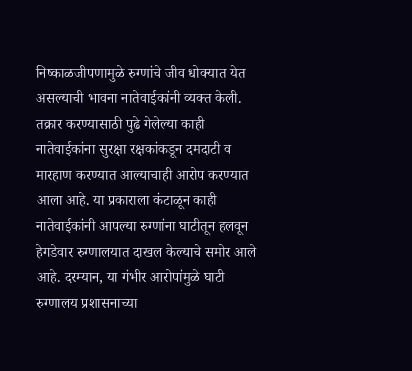निष्काळजीपणामुळे रुग्णांचे जीव धोक्यात येत असल्याची भावना नातेवाईकांनी व्यक्त केली. तक्रार करण्यासाठी पुढे गेलेल्या काही नातेवाईकांना सुरक्षा रक्षकांकडून दमदाटी व मारहाण करण्यात आल्याचाही आरोप करण्यात आला आहे. या प्रकाराला कंटाळून काही नातेवाईकांनी आपल्या रुग्णांना घाटीतून हलवून हेगडेवार रुग्णालयात दाखल केल्याचे समोर आले आहे. दरम्यान, या गंभीर आरोपांमुळे घाटी रुग्णालय प्रशासनाच्या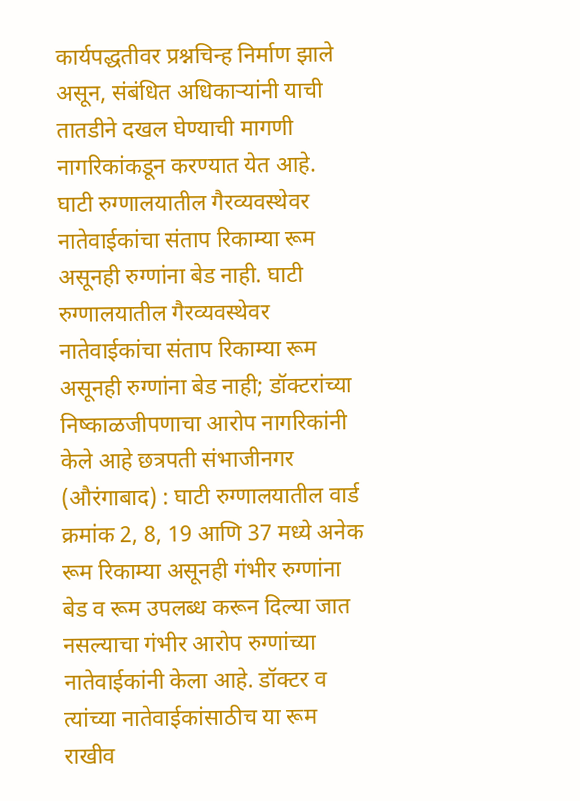कार्यपद्धतीवर प्रश्नचिन्ह निर्माण झाले असून, संबंधित अधिकाऱ्यांनी याची तातडीने दखल घेण्याची मागणी नागरिकांकडून करण्यात येत आहे.
घाटी रुग्णालयातील गैरव्यवस्थेवर नातेवाईकांचा संताप रिकाम्या रूम असूनही रुग्णांना बेड नाही. घाटी रुग्णालयातील गैरव्यवस्थेवर नातेवाईकांचा संताप रिकाम्या रूम असूनही रुग्णांना बेड नाही; डॉक्टरांच्या निष्काळजीपणाचा आरोप नागरिकांनी केले आहे छत्रपती संभाजीनगर (औरंगाबाद) : घाटी रुग्णालयातील वार्ड क्रमांक 2, 8, 19 आणि 37 मध्ये अनेक रूम रिकाम्या असूनही गंभीर रुग्णांना बेड व रूम उपलब्ध करून दिल्या जात नसल्याचा गंभीर आरोप रुग्णांच्या नातेवाईकांनी केला आहे. डॉक्टर व त्यांच्या नातेवाईकांसाठीच या रूम राखीव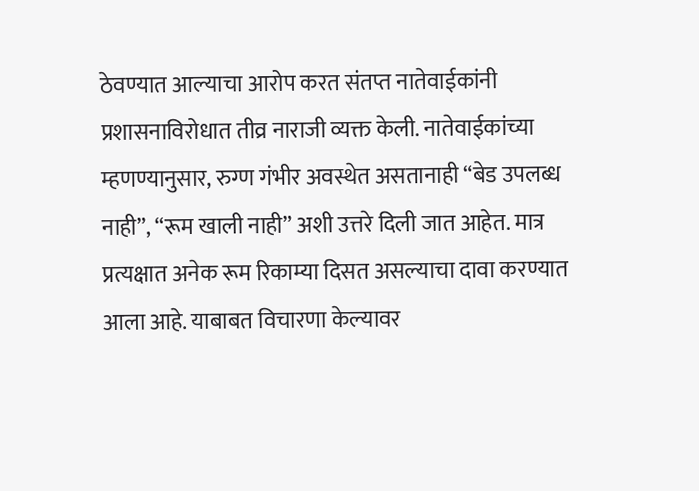ठेवण्यात आल्याचा आरोप करत संतप्त नातेवाईकांनी प्रशासनाविरोधात तीव्र नाराजी व्यक्त केली. नातेवाईकांच्या म्हणण्यानुसार, रुग्ण गंभीर अवस्थेत असतानाही “बेड उपलब्ध नाही”, “रूम खाली नाही” अशी उत्तरे दिली जात आहेत. मात्र प्रत्यक्षात अनेक रूम रिकाम्या दिसत असल्याचा दावा करण्यात आला आहे. याबाबत विचारणा केल्यावर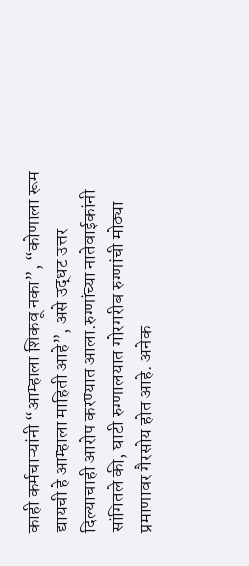काही कर्मचाऱ्यांनी “आम्हाला शिकवू नका”, “कोणाला रूम द्यायची हे आम्हाला माहिती आहे”, असे उद्धट उत्तर दिल्याचाही आरोप करण्यात आला.रुग्णांच्या नातेवाईकांनी सांगितले की, घाटी रुग्णालयात गोरगरीब रुग्णांची मोठ्या प्रमाणावर गैरसोय होत आहे. अनेक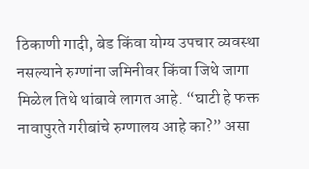ठिकाणी गादी, बेड किंवा योग्य उपचार व्यवस्था नसल्याने रुग्णांना जमिनीवर किंवा जिथे जागा मिळेल तिथे थांबावे लागत आहे. “घाटी हे फक्त नावापुरते गरीबांचे रुग्णालय आहे का?” असा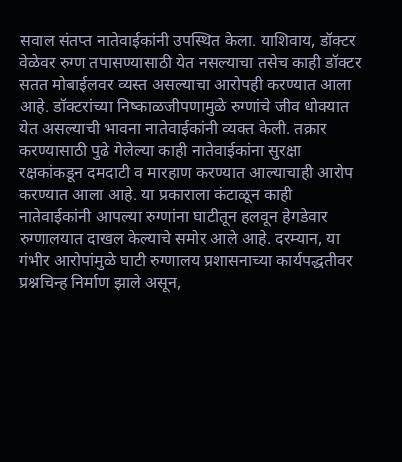सवाल संतप्त नातेवाईकांनी उपस्थित केला. याशिवाय, डॉक्टर वेळेवर रुग्ण तपासण्यासाठी येत नसल्याचा तसेच काही डॉक्टर सतत मोबाईलवर व्यस्त असल्याचा आरोपही करण्यात आला आहे. डॉक्टरांच्या निष्काळजीपणामुळे रुग्णांचे जीव धोक्यात येत असल्याची भावना नातेवाईकांनी व्यक्त केली. तक्रार करण्यासाठी पुढे गेलेल्या काही नातेवाईकांना सुरक्षा रक्षकांकडून दमदाटी व मारहाण करण्यात आल्याचाही आरोप करण्यात आला आहे. या प्रकाराला कंटाळून काही नातेवाईकांनी आपल्या रुग्णांना घाटीतून हलवून हेगडेवार रुग्णालयात दाखल केल्याचे समोर आले आहे. दरम्यान, या गंभीर आरोपांमुळे घाटी रुग्णालय प्रशासनाच्या कार्यपद्धतीवर प्रश्नचिन्ह निर्माण झाले असून,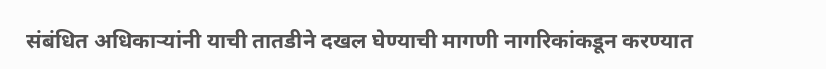संबंधित अधिकाऱ्यांनी याची तातडीने दखल घेण्याची मागणी नागरिकांकडून करण्यात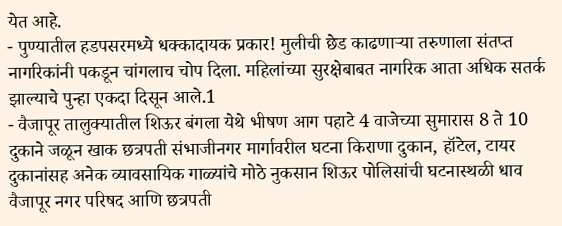येत आहे.
- पुण्यातील हडपसरमध्ये धक्कादायक प्रकार! मुलीची छेड काढणाऱ्या तरुणाला संतप्त नागरिकांनी पकडून चांगलाच चोप दिला. महिलांच्या सुरक्षेबाबत नागरिक आता अधिक सतर्क झाल्याचे पुन्हा एकदा दिसून आले.1
- वैजापूर तालुक्यातील शिऊर बंगला येथे भीषण आग पहाटे 4 वाजेच्या सुमारास 8 ते 10 दुकाने जळून खाक छत्रपती संभाजीनगर मार्गावरील घटना किराणा दुकान, हॉटेल, टायर दुकानांसह अनेक व्यावसायिक गाळ्यांचे मोठे नुकसान शिऊर पोलिसांची घटनास्थळी धाव वैजापूर नगर परिषद आणि छत्रपती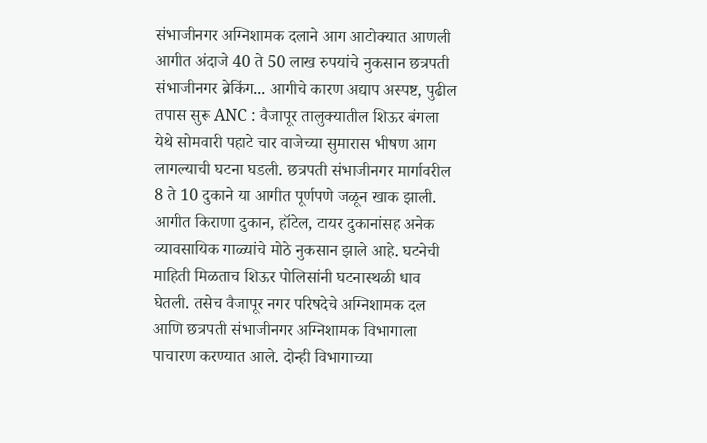संभाजीनगर अग्निशामक दलाने आग आटोक्यात आणली आगीत अंदाजे 40 ते 50 लाख रुपयांचे नुकसान छत्रपती संभाजीनगर ब्रेकिंग... आगीचे कारण अद्याप अस्पष्ट, पुढील तपास सुरू ANC : वैजापूर तालुक्यातील शिऊर बंगला येथे सोमवारी पहाटे चार वाजेच्या सुमारास भीषण आग लागल्याची घटना घडली. छत्रपती संभाजीनगर मार्गावरील 8 ते 10 दुकाने या आगीत पूर्णपणे जळून खाक झाली. आगीत किराणा दुकान, हॉटेल, टायर दुकानांसह अनेक व्यावसायिक गाळ्यांचे मोठे नुकसान झाले आहे. घटनेची माहिती मिळताच शिऊर पोलिसांनी घटनास्थळी धाव घेतली. तसेच वैजापूर नगर परिषदेचे अग्निशामक दल आणि छत्रपती संभाजीनगर अग्निशामक विभागाला पाचारण करण्यात आले. दोन्ही विभागाच्या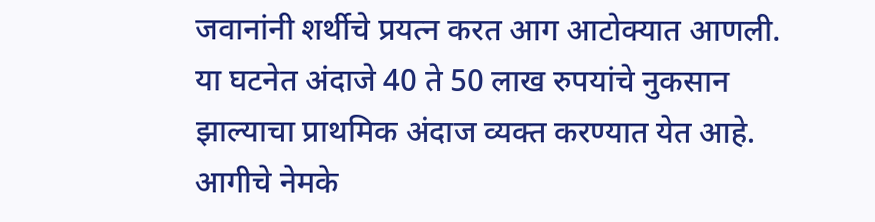जवानांनी शर्थीचे प्रयत्न करत आग आटोक्यात आणली. या घटनेत अंदाजे 40 ते 50 लाख रुपयांचे नुकसान झाल्याचा प्राथमिक अंदाज व्यक्त करण्यात येत आहे. आगीचे नेमके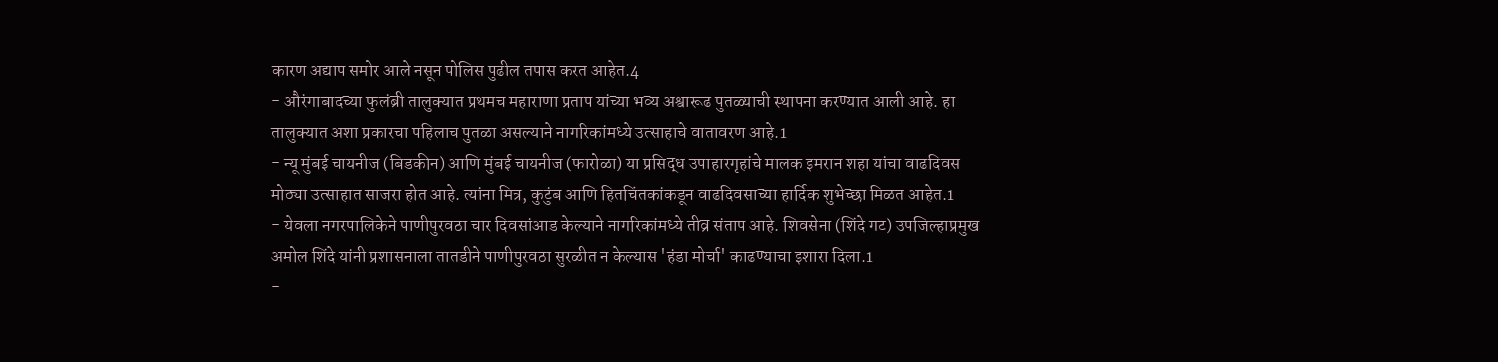कारण अद्याप समोर आले नसून पोलिस पुढील तपास करत आहेत.4
- औरंगाबादच्या फुलंब्री तालुक्यात प्रथमच महाराणा प्रताप यांच्या भव्य अश्वारूढ पुतळ्याची स्थापना करण्यात आली आहे. हा तालुक्यात अशा प्रकारचा पहिलाच पुतळा असल्याने नागरिकांमध्ये उत्साहाचे वातावरण आहे.1
- न्यू मुंबई चायनीज (बिडकीन) आणि मुंबई चायनीज (फारोळा) या प्रसिद्ध उपाहारगृहांचे मालक इमरान शहा यांचा वाढदिवस मोठ्या उत्साहात साजरा होत आहे. त्यांना मित्र, कुटुंब आणि हितचिंतकांकडून वाढदिवसाच्या हार्दिक शुभेच्छा मिळत आहेत.1
- येवला नगरपालिकेने पाणीपुरवठा चार दिवसांआड केल्याने नागरिकांमध्ये तीव्र संताप आहे. शिवसेना (शिंदे गट) उपजिल्हाप्रमुख अमोल शिंदे यांनी प्रशासनाला तातडीने पाणीपुरवठा सुरळीत न केल्यास 'हंडा मोर्चा' काढण्याचा इशारा दिला.1
-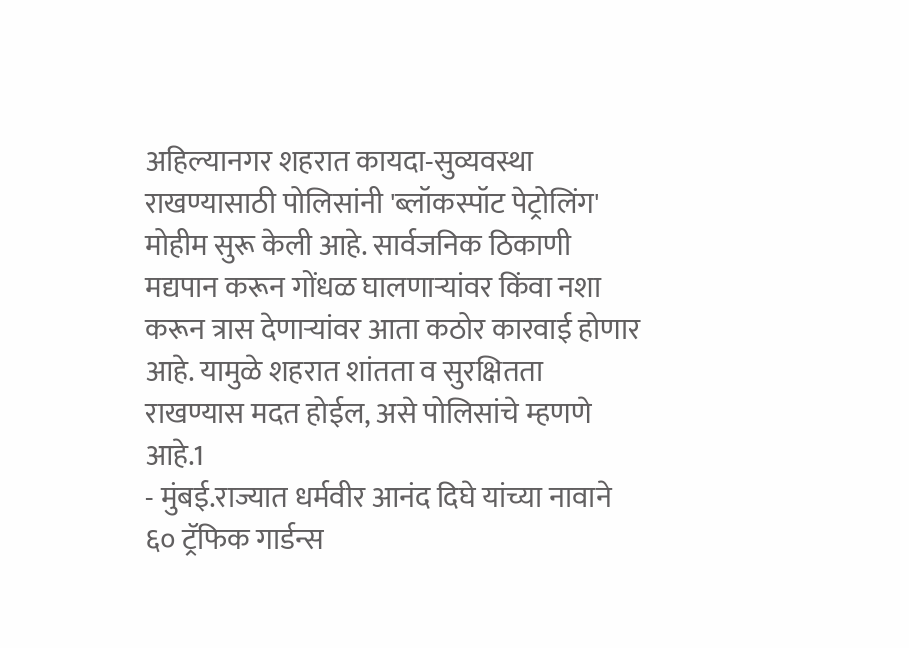अहिल्यानगर शहरात कायदा-सुव्यवस्था राखण्यासाठी पोलिसांनी 'ब्लॉकस्पॉट पेट्रोलिंग' मोहीम सुरू केली आहे. सार्वजनिक ठिकाणी मद्यपान करून गोंधळ घालणाऱ्यांवर किंवा नशा करून त्रास देणाऱ्यांवर आता कठोर कारवाई होणार आहे. यामुळे शहरात शांतता व सुरक्षितता राखण्यास मदत होईल, असे पोलिसांचे म्हणणे आहे.1
- मुंबई.राज्यात धर्मवीर आनंद दिघे यांच्या नावाने ६० ट्रॅफिक गार्डन्स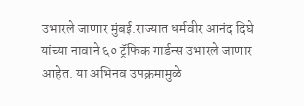उभारले जाणार मुंबई.राज्यात धर्मवीर आनंद दिघे यांच्या नावाने ६० ट्रॅफिक गार्डन्स उभारले जाणार आहेत. या अभिनव उपक्रमामुळे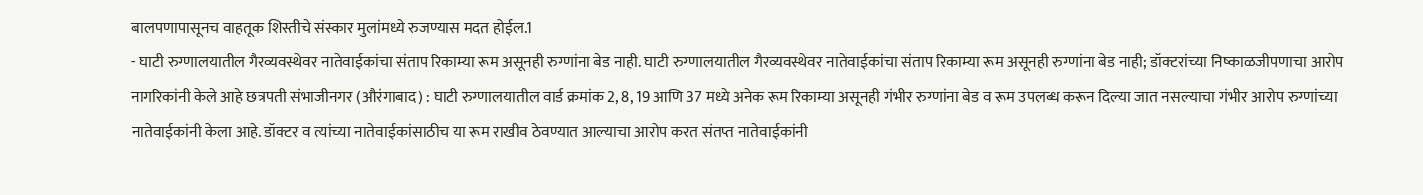बालपणापासूनच वाहतूक शिस्तीचे संस्कार मुलांमध्ये रुजण्यास मदत होईल.1
- घाटी रुग्णालयातील गैरव्यवस्थेवर नातेवाईकांचा संताप रिकाम्या रूम असूनही रुग्णांना बेड नाही. घाटी रुग्णालयातील गैरव्यवस्थेवर नातेवाईकांचा संताप रिकाम्या रूम असूनही रुग्णांना बेड नाही; डॉक्टरांच्या निष्काळजीपणाचा आरोप नागरिकांनी केले आहे छत्रपती संभाजीनगर (औरंगाबाद) : घाटी रुग्णालयातील वार्ड क्रमांक 2, 8, 19 आणि 37 मध्ये अनेक रूम रिकाम्या असूनही गंभीर रुग्णांना बेड व रूम उपलब्ध करून दिल्या जात नसल्याचा गंभीर आरोप रुग्णांच्या नातेवाईकांनी केला आहे. डॉक्टर व त्यांच्या नातेवाईकांसाठीच या रूम राखीव ठेवण्यात आल्याचा आरोप करत संतप्त नातेवाईकांनी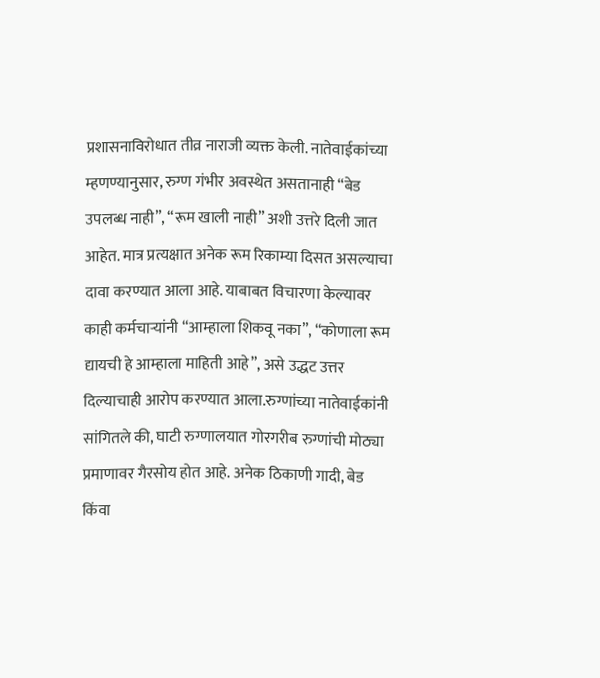प्रशासनाविरोधात तीव्र नाराजी व्यक्त केली. नातेवाईकांच्या म्हणण्यानुसार, रुग्ण गंभीर अवस्थेत असतानाही “बेड उपलब्ध नाही”, “रूम खाली नाही” अशी उत्तरे दिली जात आहेत. मात्र प्रत्यक्षात अनेक रूम रिकाम्या दिसत असल्याचा दावा करण्यात आला आहे. याबाबत विचारणा केल्यावर काही कर्मचाऱ्यांनी “आम्हाला शिकवू नका”, “कोणाला रूम द्यायची हे आम्हाला माहिती आहे”, असे उद्धट उत्तर दिल्याचाही आरोप करण्यात आला.रुग्णांच्या नातेवाईकांनी सांगितले की, घाटी रुग्णालयात गोरगरीब रुग्णांची मोठ्या प्रमाणावर गैरसोय होत आहे. अनेक ठिकाणी गादी, बेड किंवा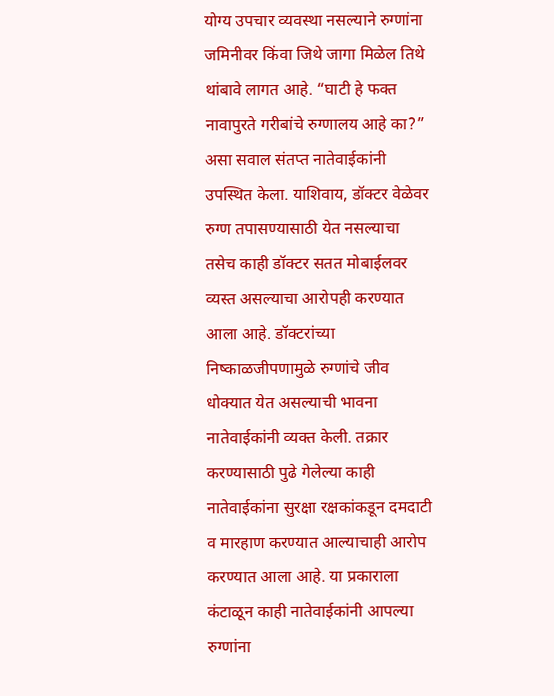योग्य उपचार व्यवस्था नसल्याने रुग्णांना जमिनीवर किंवा जिथे जागा मिळेल तिथे थांबावे लागत आहे. “घाटी हे फक्त नावापुरते गरीबांचे रुग्णालय आहे का?” असा सवाल संतप्त नातेवाईकांनी उपस्थित केला. याशिवाय, डॉक्टर वेळेवर रुग्ण तपासण्यासाठी येत नसल्याचा तसेच काही डॉक्टर सतत मोबाईलवर व्यस्त असल्याचा आरोपही करण्यात आला आहे. डॉक्टरांच्या निष्काळजीपणामुळे रुग्णांचे जीव धोक्यात येत असल्याची भावना नातेवाईकांनी व्यक्त केली. तक्रार करण्यासाठी पुढे गेलेल्या काही नातेवाईकांना सुरक्षा रक्षकांकडून दमदाटी व मारहाण करण्यात आल्याचाही आरोप करण्यात आला आहे. या प्रकाराला कंटाळून काही नातेवाईकांनी आपल्या रुग्णांना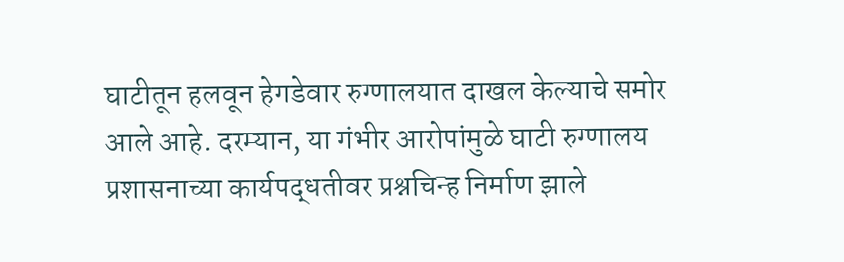घाटीतून हलवून हेगडेवार रुग्णालयात दाखल केल्याचे समोर आले आहे. दरम्यान, या गंभीर आरोपांमुळे घाटी रुग्णालय प्रशासनाच्या कार्यपद्धतीवर प्रश्नचिन्ह निर्माण झाले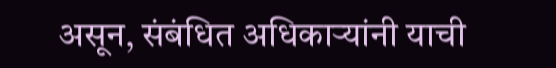असून, संबंधित अधिकाऱ्यांनी याची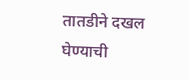तातडीने दखल घेण्याची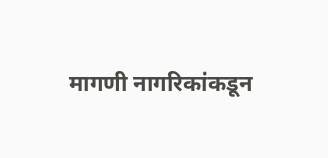मागणी नागरिकांकडून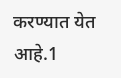करण्यात येत आहे.1